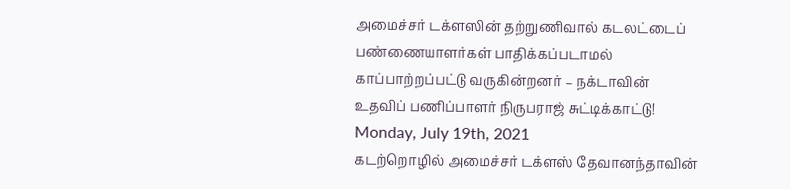அமைச்சர் டக்ளஸின் தற்றுணிவால் கடலட்டைப் பண்ணையாளர்கள் பாதிக்கப்படாமல் காப்பாற்றப்பட்டு வருகின்றனர் – நக்டாவின் உதவிப் பணிப்பாளர் நிருபராஜ் சுட்டிக்காட்டு!
Monday, July 19th, 2021
கடற்றொழில் அமைச்சர் டக்ளஸ் தேவானந்தாவின்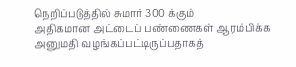நெறிப்படுத்தில் சுமார் 300 க்கும்
அதிகமான அட்டைப் பண்ணைகள் ஆரம்பிக்க அனுமதி வழங்கப்பட்டிருப்பதாகத்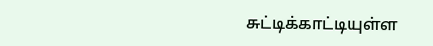சுட்டிக்காட்டியுள்ள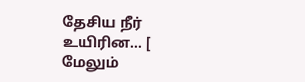தேசிய நீர் உயிரின... [ மேலும்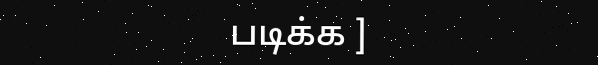படிக்க ]